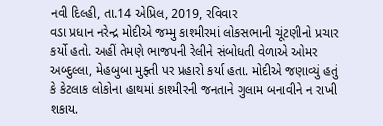નવી દિલ્હી, તા.14 એપ્રિલ, 2019, રવિવાર
વડા પ્રધાન નરેન્દ્ર મોદીએ જમ્મુ કાશ્મીરમાં લોકસભાની ચૂંટણીનો પ્રચાર કર્યો હતો. અહીં તેમણે ભાજપની રેલીને સંબોધતી વેળાએ ઓમર અબ્દુલ્લા, મેહબુબા મુફ્તી પર પ્રહારો કર્યા હતા. મોદીએ જણાવ્યું હતું કે કેટલાક લોકોના હાથમાં કાશ્મીરની જનતાને ગુલામ બનાવીને ન રાખી શકાય.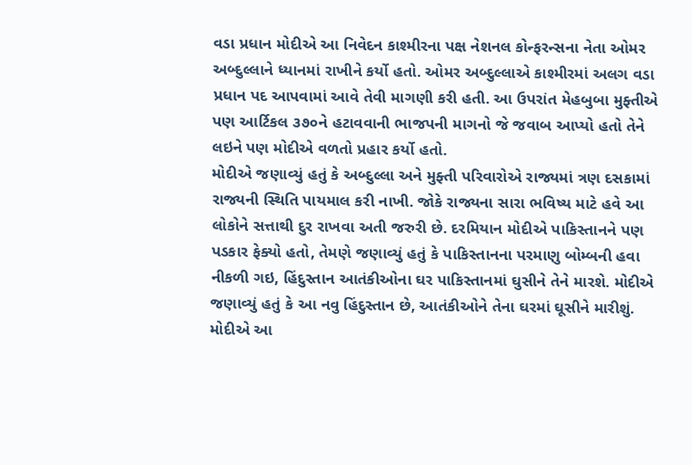વડા પ્રધાન મોદીએ આ નિવેદન કાશ્મીરના પક્ષ નેશનલ કોન્ફરન્સના નેતા ઓમર અબ્દુલ્લાને ધ્યાનમાં રાખીને કર્યો હતો. ઓમર અબ્દુલ્લાએ કાશ્મીરમાં અલગ વડા પ્રધાન પદ આપવામાં આવે તેવી માગણી કરી હતી. આ ઉપરાંત મેહબુબા મુફ્તીએ પણ આર્ટિકલ ૩૭૦ને હટાવવાની ભાજપની માગનો જે જવાબ આપ્યો હતો તેને લઇને પણ મોદીએ વળતો પ્રહાર કર્યો હતો.
મોદીએ જણાવ્યું હતું કે અબ્દુલ્લા અને મુફ્તી પરિવારોએ રાજ્યમાં ત્રણ દસકામાં રાજ્યની સ્થિતિ પાયમાલ કરી નાખી. જોકે રાજ્યના સારા ભવિષ્ય માટે હવે આ લોકોને સત્તાથી દુર રાખવા અતી જરુરી છે. દરમિયાન મોદીએ પાકિસ્તાનને પણ પડકાર ફેક્યો હતો, તેમણે જણાવ્યું હતું કે પાકિસ્તાનના પરમાણુ બોમ્બની હવા નીકળી ગઇ, હિંદુસ્તાન આતંકીઓના ઘર પાકિસ્તાનમાં ઘુસીને તેને મારશે. મોદીએ જણાવ્યું હતું કે આ નવુ હિંદુસ્તાન છે, આતંકીઓને તેના ઘરમાં ઘૂસીને મારીશું. મોદીએ આ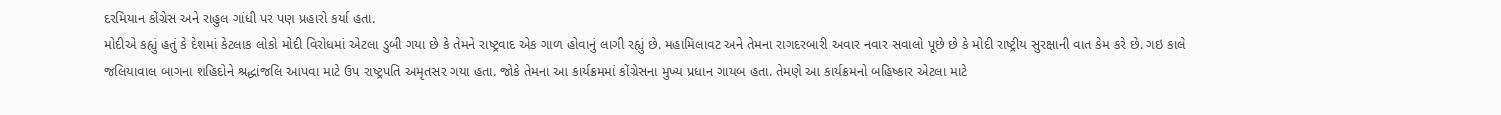દરમિયાન કોંગ્રેસ અને રાહુલ ગાંધી પર પણ પ્રહારો કર્યા હતા.
મોદીએ કહ્યું હતું કે દેશમાં કેટલાક લોકો મોદી વિરોધમાં એટલા ડુબી ગયા છે કે તેમને રાષ્ટ્રવાદ એક ગાળ હોવાનું લાગી રહ્યું છે. મહામિલાવટ અને તેમના રાગદરબારી અવાર નવાર સવાલો પૂછે છે કે મોદી રાષ્ટ્રીય સુરક્ષાની વાત કેમ કરે છે. ગઇ કાલે જલિયાવાલ બાગના શહિદોને શ્રદ્ધાંજલિ આપવા માટે ઉપ રાષ્ટ્રપતિ અમૃતસર ગયા હતા. જોકે તેમના આ કાર્યક્રમમાં કોંગ્રેસના મુખ્ય પ્રધાન ગાયબ હતા. તેમણે આ કાર્યક્રમનો બહિષ્કાર એટલા માટે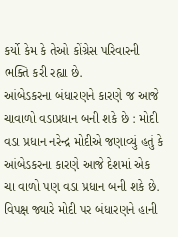કર્યો કેમ કે તેઓ કોંગ્રેસ પરિવારની ભક્તિ કરી રહ્યા છે.
આંબેડકરના બંધારણને કારણે જ આજે ચાવાળો વડાપ્રધાન બની શકે છે : મોદી
વડા પ્રધાન નરેન્દ્ર મોદીએ જણાવ્યું હતું કે આંબેડકરના કારણે આજે દેશમાં એક ચા વાળો પણ વડા પ્રધાન બની શકે છે. વિપક્ષ જ્યારે મોદી પર બંધારણને હાની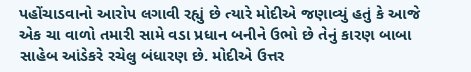પહોંચાડવાનો આરોપ લગાવી રહ્યું છે ત્યારે મોદીએ જણાવ્યું હતું કે આજે એક ચા વાળો તમારી સામે વડા પ્રધાન બનીને ઉભો છે તેનું કારણ બાબા સાહેબ આંડેકરે રચેલુ બંધારણ છે. મોદીએ ઉત્તર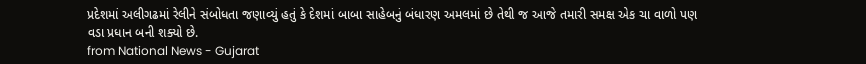પ્રદેશમાં અલીગઢમાં રેલીને સંબોધતા જણાવ્યું હતું કે દેશમાં બાબા સાહેબનું બંધારણ અમલમાં છે તેથી જ આજે તમારી સમક્ષ એક ચા વાળો પણ વડા પ્રધાન બની શક્યો છે.
from National News - Gujarat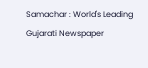Samachar : World's Leading Gujarati Newspaper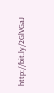http://bit.ly/2GlVGaJ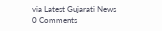via Latest Gujarati News
0 Comments